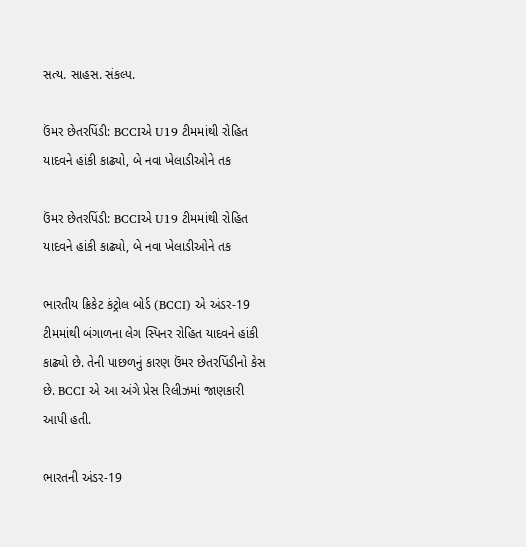સત્ય. સાહસ. સંકલ્પ.

ઉંમર છેતરપિંડી: BCCIએ U19 ટીમમાંથી રોહિત યાદવને હાંકી કાઢ્યો, બે નવા ખેલાડીઓને તક

ઉંમર છેતરપિંડી: BCCIએ U19 ટીમમાંથી રોહિત યાદવને હાંકી કાઢ્યો, બે નવા ખેલાડીઓને તક

ભારતીય ક્રિકેટ કંટ્રોલ બોર્ડ (BCCI) એ અંડર-19 ટીમમાંથી બંગાળના લેગ સ્પિનર રોહિત યાદવને હાંકી કાઢ્યો છે. તેની પાછળનું કારણ ઉંમર છેતરપિંડીનો કેસ છે. BCCI એ આ અંગે પ્રેસ રિલીઝમાં જાણકારી આપી હતી.

ભારતની અંડર-19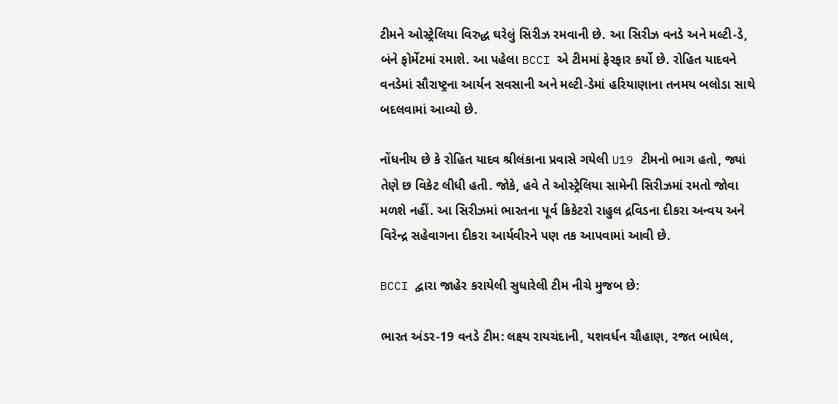ટીમને ઓસ્ટ્રેલિયા વિરુદ્ધ ઘરેલું સિરીઝ રમવાની છે. આ સિરીઝ વનડે અને મલ્ટી-ડે, બંને ફોર્મેટમાં રમાશે. આ પહેલા BCCI એ ટીમમાં ફેરફાર કર્યો છે. રોહિત યાદવને વનડેમાં સૌરાષ્ટ્રના આર્યન સવસાની અને મલ્ટી-ડેમાં હરિયાણાના તનમય બલોડા સાથે બદલવામાં આવ્યો છે.

નોંધનીય છે કે રોહિત યાદવ શ્રીલંકાના પ્રવાસે ગયેલી U19 ટીમનો ભાગ હતો, જ્યાં તેણે છ વિકેટ લીધી હતી. જોકે, હવે તે ઓસ્ટ્રેલિયા સામેની સિરીઝમાં રમતો જોવા મળશે નહીં. આ સિરીઝમાં ભારતના પૂર્વ ક્રિકેટરો રાહુલ દ્રવિડના દીકરા અન્વય અને વિરેન્દ્ર સહેવાગના દીકરા આર્યવીરને પણ તક આપવામાં આવી છે.

BCCI દ્વારા જાહેર કરાયેલી સુધારેલી ટીમ નીચે મુજબ છે:

ભારત અંડર-19 વનડે ટીમ: લક્ષ્ય રાયચંદાની, યશવર્ધન ચૌહાણ, રજત બાધેલ,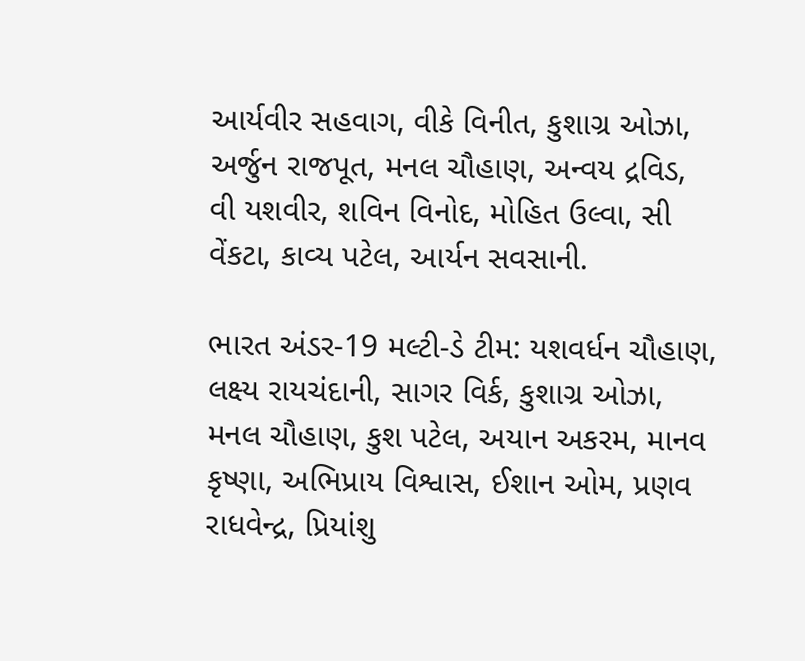આર્યવીર સહવાગ, વીકે વિનીત, કુશાગ્ર ઓઝા, અર્જુન રાજપૂત, મનલ ચૌહાણ, અન્વય દ્રવિડ, વી યશવીર, શવિન વિનોદ, મોહિત ઉલ્વા, સી વેંકટા, કાવ્ય પટેલ, આર્યન સવસાની.

ભારત અંડર-19 મલ્ટી-ડે ટીમ: યશવર્ધન ચૌહાણ, લક્ષ્ય રાયચંદાની, સાગર વિર્ક, કુશાગ્ર ઓઝા, મનલ ચૌહાણ, કુશ પટેલ, અયાન અકરમ, માનવ કૃષ્ણા, અભિપ્રાય વિશ્વાસ, ઈશાન ઓમ, પ્રણવ રાધવેન્દ્ર, પ્રિયાંશુ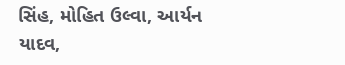સિંહ, મોહિત ઉલ્વા, આર્યન યાદવ,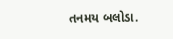તનમય બલોડા.